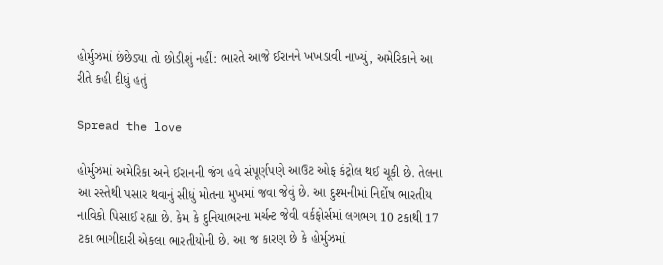હોર્મુઝમાં છંછેડ્યા તો છોડીશું નહીં: ભારતે આજે ઈરાનને ખખડાવી નાખ્યું, અમેરિકાને આ રીતે કહી દીધું હતું

Spread the love

હોર્મુઝમાં અમેરિકા અને ઈરાનની જંગ હવે સંપૂર્ણપણે આઉટ ઓફ કંટ્રોલ થઈ ચૂકી છે. તેલના આ રસ્તેથી પસાર થવાનું સીધું મોતના મુખમાં જવા જેવું છે. આ દુશ્મનીમાં નિર્દોષ ભારતીય નાવિકો પિસાઈ રહ્યા છે. કેમ કે દુનિયાભરના મર્ચન્ટ જેવી વર્કફોર્સમાં લગભગ 10 ટકાથી 17 ટકા ભાગીદારી એકલા ભારતીયોની છે. આ જ કારણ છે કે હોર્મુઝમાં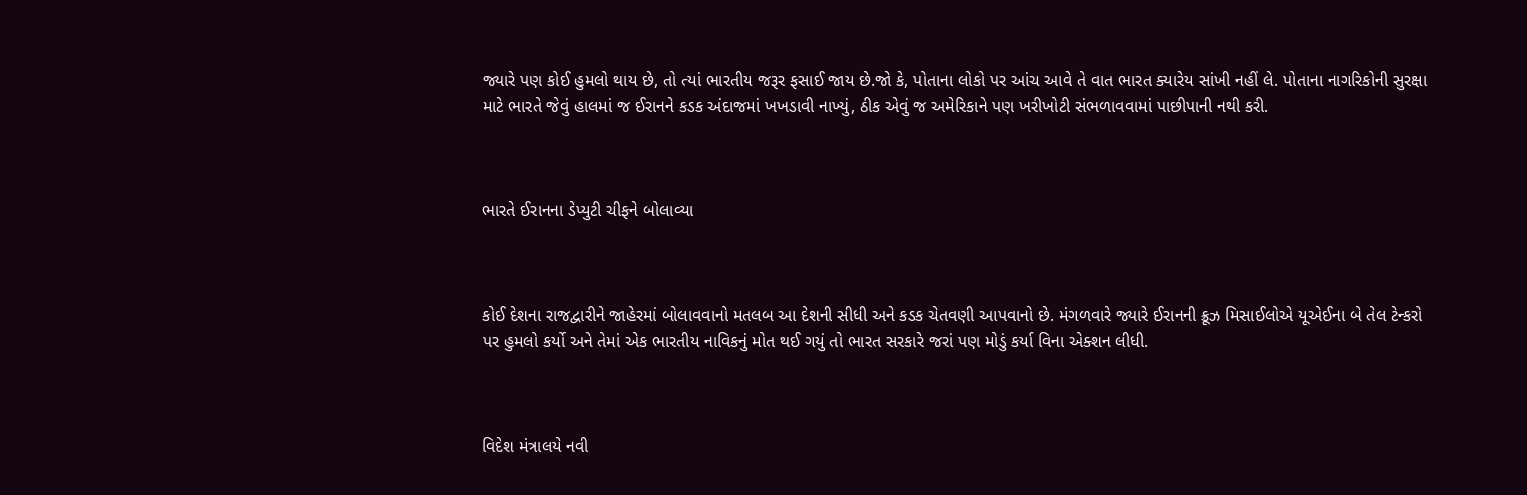જ્યારે પણ કોઈ હુમલો થાય છે, તો ત્યાં ભારતીય જરૂર ફસાઈ જાય છે.જો કે, પોતાના લોકો પર આંચ આવે તે વાત ભારત ક્યારેય સાંખી નહીં લે. પોતાના નાગરિકોની સુરક્ષા માટે ભારતે જેવું હાલમાં જ ઈરાનને કડક અંદાજમાં ખખડાવી નાખ્યું, ઠીક એવું જ અમેરિકાને પણ ખરીખોટી સંભળાવવામાં પાછીપાની નથી કરી.



ભારતે ઈરાનના ડેપ્યુટી ચીફને બોલાવ્યા



કોઈ દેશના રાજદ્વારીને જાહેરમાં બોલાવવાનો મતલબ આ દેશની સીધી અને કડક ચેતવણી આપવાનો છે. મંગળવારે જ્યારે ઈરાનની ક્રૂઝ મિસાઈલોએ યૂએઈના બે તેલ ટેન્કરો પર હુમલો કર્યો અને તેમાં એક ભારતીય નાવિકનું મોત થઈ ગયું તો ભારત સરકારે જરાં પણ મોડું કર્યા વિના એક્શન લીધી.



વિદેશ મંત્રાલયે નવી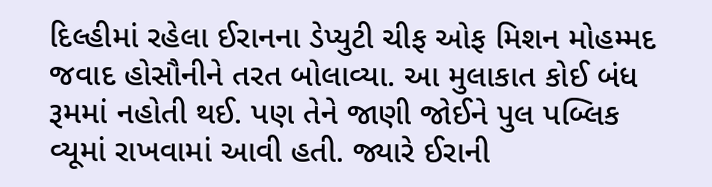દિલ્હીમાં રહેલા ઈરાનના ડેપ્યુટી ચીફ ઓફ મિશન મોહમ્મદ જવાદ હોસૌનીને તરત બોલાવ્યા. આ મુલાકાત કોઈ બંધ રૂમમાં નહોતી થઈ. પણ તેને જાણી જોઈને પુલ પબ્લિક વ્યૂમાં રાખવામાં આવી હતી. જ્યારે ઈરાની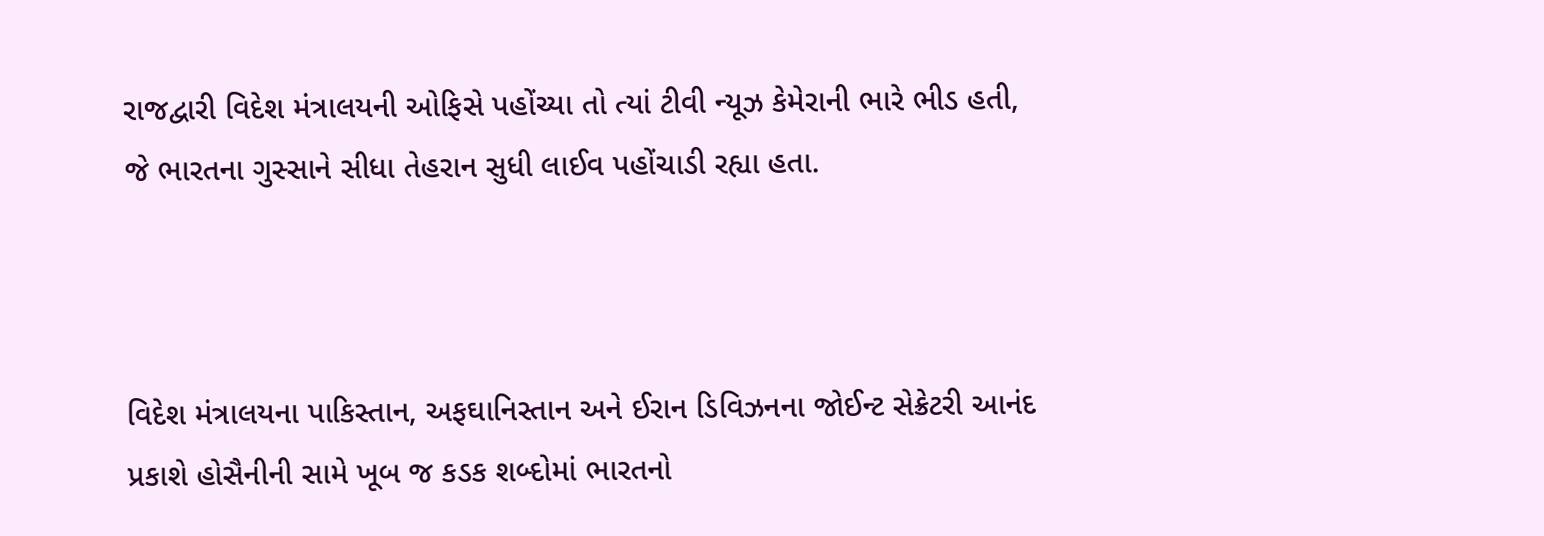રાજદ્વારી વિદેશ મંત્રાલયની ઓફિસે પહોંચ્યા તો ત્યાં ટીવી ન્યૂઝ કેમેરાની ભારે ભીડ હતી, જે ભારતના ગુસ્સાને સીધા તેહરાન સુધી લાઈવ પહોંચાડી રહ્યા હતા.



વિદેશ મંત્રાલયના પાકિસ્તાન, અફઘાનિસ્તાન અને ઈરાન ડિવિઝનના જોઈન્ટ સેક્રેટરી આનંદ પ્રકાશે હોસૈનીની સામે ખૂબ જ કડક શબ્દોમાં ભારતનો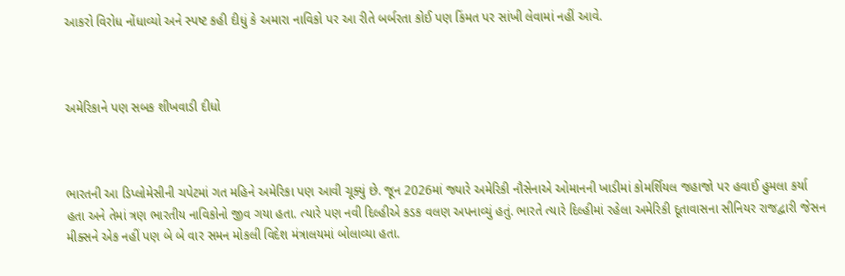આકરો વિરોધ નોંધાવ્યો અને સ્પષ્ટ કહી દીધું કે અમારા નાવિકો પર આ રીતે બર્બરતા કોઈ પણ કિંમત પર સાંખી લેવામાં નહીં આવે.



અમેરિકાને પણ સબક શીખવાડી દીધો



ભારતની આ ડિપ્લોમેસીની ચપેટમાં ગત મહિને અમેરિકા પણ આવી ચૂક્યું છે. જૂન 2026માં જ્યારે અમેરિકી નૌસેનાએ ઓમાનની ખાડીમાં કોમર્શિયલ જહાજો પર હવાઈ હુમલા કર્યા હતા અને તેમાં ત્રણ ભારતીય નાવિકોનો જીવ ગયા હતા. ત્યારે પણ નવી દિલ્હીએ કડક વલણ અપનાવ્યું હતું. ભારતે ત્યારે દિલ્હીમાં રહેલા અમેરિકી દૂતાવાસના સીનિયર રાજદ્વારી જેસન મીક્સને એક નહીં પણ બે બે વાર સમન મોકલી વિદેશ મંત્રાલયમાં બોલાવ્યા હતા.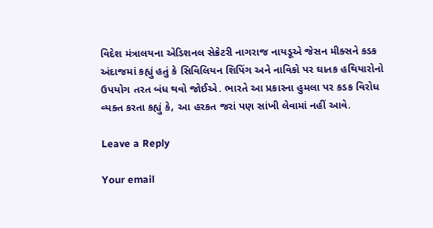વિદેશ મંત્રાલયના એડિશનલ સેક્રેટરી નાગરાજ નાયડૂએ જેસન મીક્સને કડક અંદાજમાં કહ્યું હતું કે સિવિલિયન શિપિંગ અને નાવિકો પર ઘાતક હથિયારોનો ઉપયોગ તરત બંધ થવો જોઈએ. ભારતે આ પ્રકારના હુમલા પર કડક વિરોધ વ્યક્ત કરતા કહ્યું કે, આ હરકત જરાં પણ સાંખી લેવામાં નહીં આવે.

Leave a Reply

Your email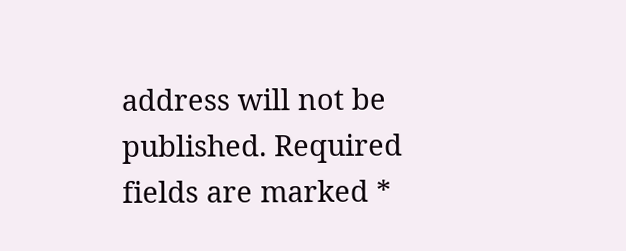address will not be published. Required fields are marked *